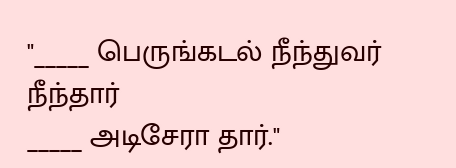"_____ பெருங்கடல் நீந்துவர் நீந்தார்
_____ அடிசேரா தார்."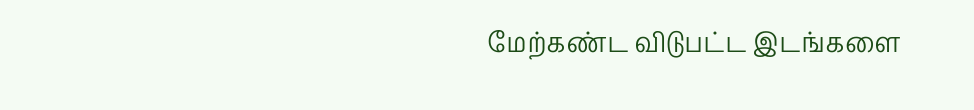மேற்கண்ட விடுபட்ட இடங்களை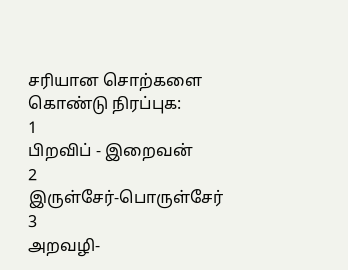சரியான சொற்களை கொண்டு நிரப்புக:
1
பிறவிப் - இறைவன்
2
இருள்சேர்-பொருள்சேர்
3
அறவழி-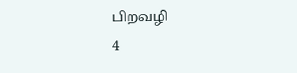பிறவழி
4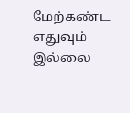மேற்கண்ட எதுவும் இல்லை